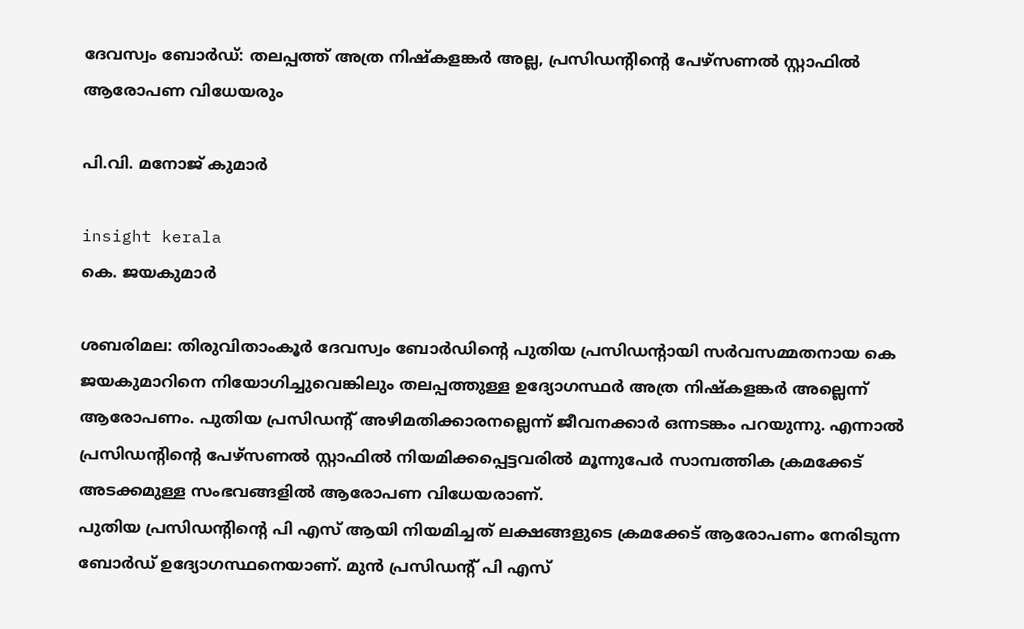ദേവസ്വം ബോർഡ്‌: തലപ്പത്ത് അത്ര നിഷ്കളങ്കർ അല്ല, പ്രസിഡന്റിന്റെ പേഴ്സണൽ സ്റ്റാഫിൽ ആരോപണ വിധേയരും

പി.വി. മനോജ് കുമാർ

insight kerala
കെ. ജയകുമാർ

ശബരിമല: തിരുവിതാംകൂർ ദേവസ്വം ബോർഡിന്റെ പുതിയ പ്രസിഡന്റായി സർവസമ്മതനായ കെ ജയകുമാറിനെ നിയോഗിച്ചുവെങ്കിലും തലപ്പത്തുള്ള ഉദ്യോഗസ്ഥർ അത്ര നിഷ്കളങ്കർ അല്ലെന്ന് ആരോപണം. പുതിയ പ്രസിഡന്റ് അഴിമതിക്കാരനല്ലെന്ന് ജീവനക്കാർ ഒന്നടങ്കം പറയുന്നു. എന്നാൽ പ്രസിഡന്റിന്റെ പേഴ്സണൽ സ്റ്റാഫിൽ നിയമിക്കപ്പെട്ടവരിൽ മൂന്നുപേർ സാമ്പത്തിക ക്രമക്കേട് അടക്കമുള്ള സംഭവങ്ങളിൽ ആരോപണ വിധേയരാണ്.
പുതിയ പ്രസിഡന്റിന്റെ പി എസ് ആയി നിയമിച്ചത് ലക്ഷങ്ങളുടെ ക്രമക്കേട് ആരോപണം നേരിടുന്ന ബോർഡ് ഉദ്യോഗസ്ഥനെയാണ്. മുൻ പ്രസിഡന്റ് പി എസ്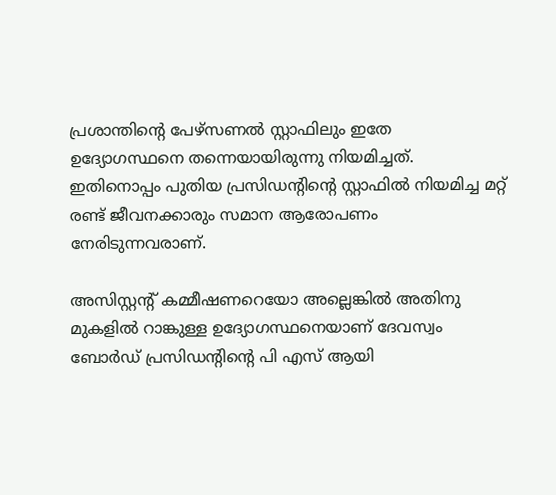പ്രശാന്തിന്റെ പേഴ്സണൽ സ്റ്റാഫിലും ഇതേ ഉദ്യോഗസ്ഥനെ തന്നെയായിരുന്നു നിയമിച്ചത്. ഇതിനൊപ്പം പുതിയ പ്രസിഡന്റിന്റെ സ്റ്റാഫിൽ നിയമിച്ച മറ്റ് രണ്ട് ജീവനക്കാരും സമാന ആരോപണം നേരിടുന്നവരാണ്.

അസിസ്റ്റന്റ് കമ്മീഷണറെയോ അല്ലെങ്കിൽ അതിനു മുകളിൽ റാങ്കുള്ള ഉദ്യോഗസ്ഥനെയാണ് ദേവസ്വം ബോർഡ് പ്രസിഡന്റിന്റെ പി എസ് ആയി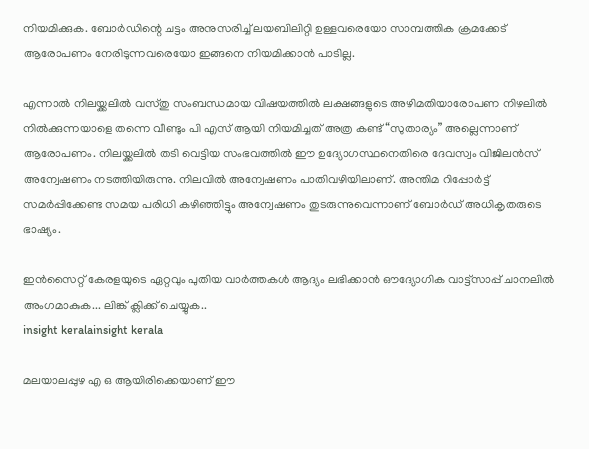നിയമിക്കുക. ബോർഡിന്റെ ചട്ടം അനുസരിച്ച് ലയബിലിറ്റി ഉള്ളവരെയോ സാമ്പത്തിക ക്രമക്കേട് ആരോപണം നേരിടുന്നവരെയോ ഇങ്ങനെ നിയമിക്കാൻ പാടില്ല.

എന്നാൽ നിലയ്ക്കലിൽ വസ്തു സംബന്ധമായ വിഷയത്തിൽ ലക്ഷങ്ങളുടെ അഴിമതിയാരോപണ നിഴലിൽ നിൽക്കുന്നയാളെ തന്നെ വീണ്ടും പി എസ് ആയി നിയമിച്ചത് അത്ര കണ്ട് “സുതാര്യം” അല്ലെന്നാണ് ആരോപണം. നിലയ്ക്കലിൽ തടി വെട്ടിയ സംഭവത്തിൽ ഈ ഉദ്യോഗസ്ഥനെതിരെ ദേവസ്വം വിജിലൻസ് അന്വേഷണം നടത്തിയിരുന്നു. നിലവിൽ അന്വേഷണം പാതിവഴിയിലാണ്. അന്തിമ റിപ്പോർട്ട് സമർപ്പിക്കേണ്ട സമയ പരിധി കഴിഞ്ഞിട്ടും അന്വേഷണം തുടരുന്നുവെന്നാണ് ബോർഡ്‌ അധികൃതരുടെ ഭാഷ്യം.

ഇൻസൈറ്റ് കേരളയുടെ ഏറ്റവും പുതിയ വാർത്തകൾ ആദ്യം ലഭിക്കാൻ ഔദ്യോഗിക വാട്ട്‌സാപ്പ് ചാനലിൽ അംഗമാകുക... ലിങ്ക് ക്ലിക്ക് ചെയ്യുക..
insight keralainsight kerala

മലയാലപ്പുഴ എ ഒ ആയിരിക്കെയാണ് ഈ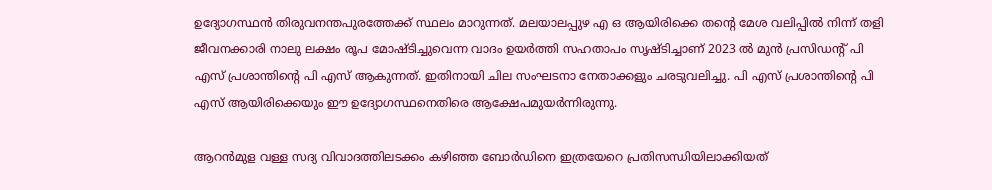ഉദ്യോഗസ്ഥൻ തിരുവനന്തപുരത്തേക്ക് സ്ഥലം മാറുന്നത്. മലയാലപ്പുഴ എ ഒ ആയിരിക്കെ തന്റെ മേശ വലിപ്പിൽ നിന്ന് തളി ജീവനക്കാരി നാലു ലക്ഷം രൂപ മോഷ്ടിച്ചുവെന്ന വാദം ഉയർത്തി സഹതാപം സൃഷ്ടിച്ചാണ് 2023 ൽ മുൻ പ്രസിഡന്റ് പി എസ് പ്രശാന്തിന്റെ പി എസ് ആകുന്നത്. ഇതിനായി ചില സംഘടനാ നേതാക്കളും ചരടുവലിച്ചു. പി എസ് പ്രശാന്തിന്റെ പി എസ് ആയിരിക്കെയും ഈ ഉദ്യോഗസ്ഥനെതിരെ ആക്ഷേപമുയർന്നിരുന്നു.

ആറൻമുള വള്ള സദ്യ വിവാദത്തിലടക്കം കഴിഞ്ഞ ബോർഡിനെ ഇത്രയേറെ പ്രതിസന്ധിയിലാക്കിയത്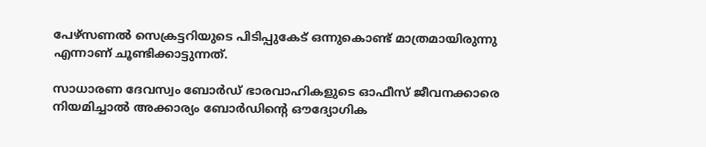പേഴ്സണൽ സെക്രട്ടറിയുടെ പിടിപ്പുകേട് ഒന്നുകൊണ്ട് മാത്രമായിരുന്നു എന്നാണ് ചൂണ്ടിക്കാട്ടുന്നത്.

സാധാരണ ദേവസ്വം ബോർഡ് ഭാരവാഹികളുടെ ഓഫീസ് ജീവനക്കാരെ നിയമിച്ചാൽ അക്കാര്യം ബോർഡിന്റെ ഔദ്യോഗിക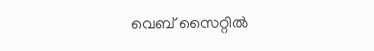വെബ് സൈറ്റിൽ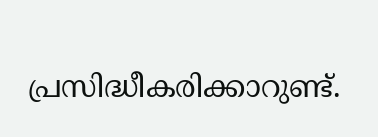പ്രസിദ്ധീകരിക്കാറുണ്ട്.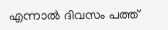എന്നാൽ ദിവസം പത്ത്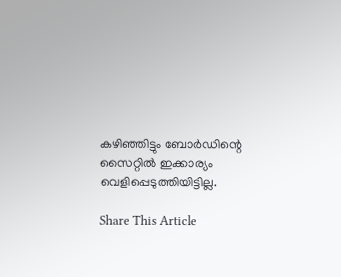കഴിഞ്ഞിട്ടും ബോർഡിന്റെ സൈറ്റിൽ ഇക്കാര്യം വെളിപ്പെടുത്തിയിട്ടില്ല.

Share This Article